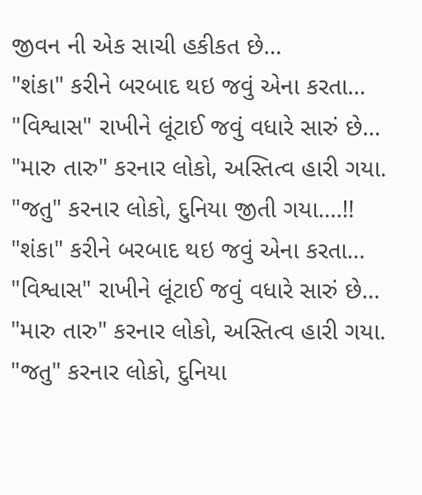જીવન ની એક સાચી હકીકત છે...
"શંકા" કરીને બરબાદ થઇ જવું એના કરતા...
"વિશ્વાસ" રાખીને લૂંટાઈ જવું વધારે સારું છે...
"મારુ તારુ" કરનાર લોકો, અસ્તિત્વ હારી ગયા.
"જતુ" કરનાર લોકો, દુનિયા જીતી ગયા....!!
"શંકા" કરીને બરબાદ થઇ જવું એના કરતા...
"વિશ્વાસ" રાખીને લૂંટાઈ જવું વધારે સારું છે...
"મારુ તારુ" કરનાર લોકો, અસ્તિત્વ હારી ગયા.
"જતુ" કરનાર લોકો, દુનિયા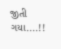જીતી ગયા....!!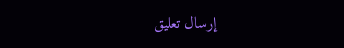إرسال تعليق